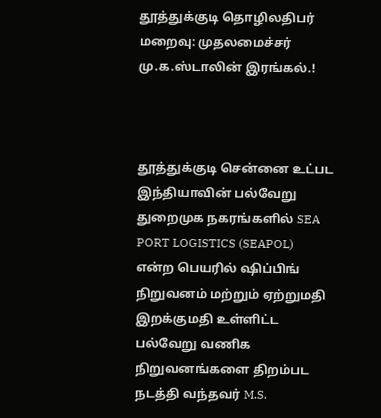தூத்துக்குடி தொழிலதிபர் மறைவு: முதலமைச்சர் மு.க.ஸ்டாலின் இரங்கல்.!



தூத்துக்குடி சென்னை உட்பட இந்தியாவின் பல்வேறு துறைமுக நகரங்களில் SEA PORT LOGISTICS (SEAPOL) என்ற பெயரில் ஷிப்பிங் நிறுவனம் மற்றும் ஏற்றுமதி இறக்குமதி உள்ளிட்ட பல்வேறு வணிக நிறுவனங்களை திறம்பட நடத்தி வந்தவர் M.S.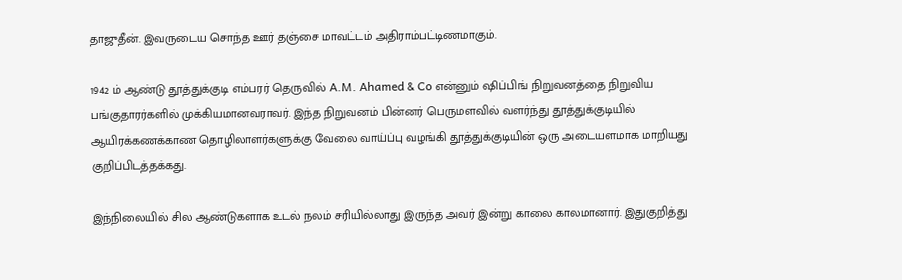தாஜுதீன். இவருடைய சொந்த ஊர் தஞ்சை மாவட்டம் அதிராம்பட்டிணமாகும்.

1942 ம் ஆண்டு தூத்துக்குடி எம்பரர் தெருவில் A.M. Ahamed & Co என்னும் ஷிப்பிங் நிறுவனத்தை நிறுவிய பங்குதாரர்களில் முக்கியமானவராவர். இந்த நிறுவனம் பின்னர் பெருமளவில் வளர்ந்து தூத்துக்குடியில் ஆயிரக்கணக்காண தொழிலாளர்களுக்கு வேலை வாய்ப்பு வழங்கி தூத்துக்குடியின் ஒரு அடையளமாக மாறியது குறிப்பிடத்தக்கது.

இந்நிலையில் சில ஆண்டுகளாக உடல் நலம் சரியில்லாது இருந்த அவர் இன்று காலை காலமானார். இதுகுறித்து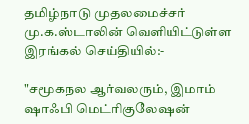தமிழ்நாடு முதலமைச்சர் மு.க.ஸ்டாலின் வெளியிட்டுள்ள இரங்கல் செய்தியில்:-

"சமூகநல ஆர்வலரும், இமாம் ஷாஃபி மெட்ரிகுலேஷன்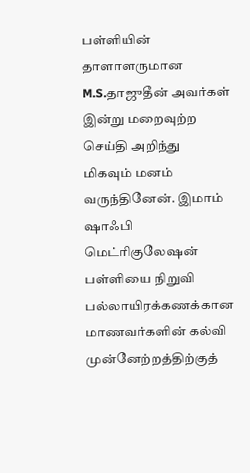பள்ளியின் தாளாளருமான M.S.தாஜுதீன் அவர்கள் இன்று மறைவுற்ற செய்தி அறிந்து மிகவும் மனம் வருந்தினேன். இமாம் ஷாஃபி மெட்ரிகுலேஷன் பள்ளியை நிறுவி பல்லாயிரக்கணக்கான மாணவர்களின் கல்வி முன்னேற்றத்திற்குத்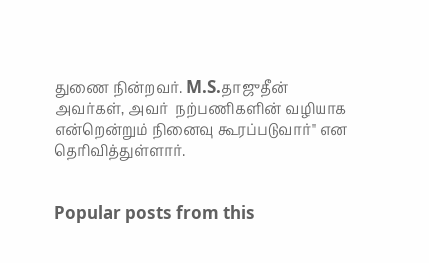துணை நின்றவர். M.S.தாஜுதீன் அவர்கள், அவர்  நற்பணிகளின் வழியாக என்றென்றும் நினைவு கூரப்படுவார்" என தெரிவித்துள்ளார்.


Popular posts from this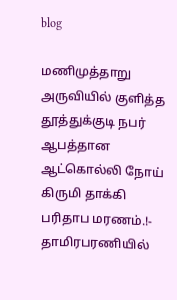blog

மணிமுத்தாறு அருவியில் குளித்த தூத்துக்குடி நபர் ஆபத்தான ஆட்கொல்லி நோய் கிருமி தாக்கி பரிதாப மரணம்.!- தாமிரபரணியில்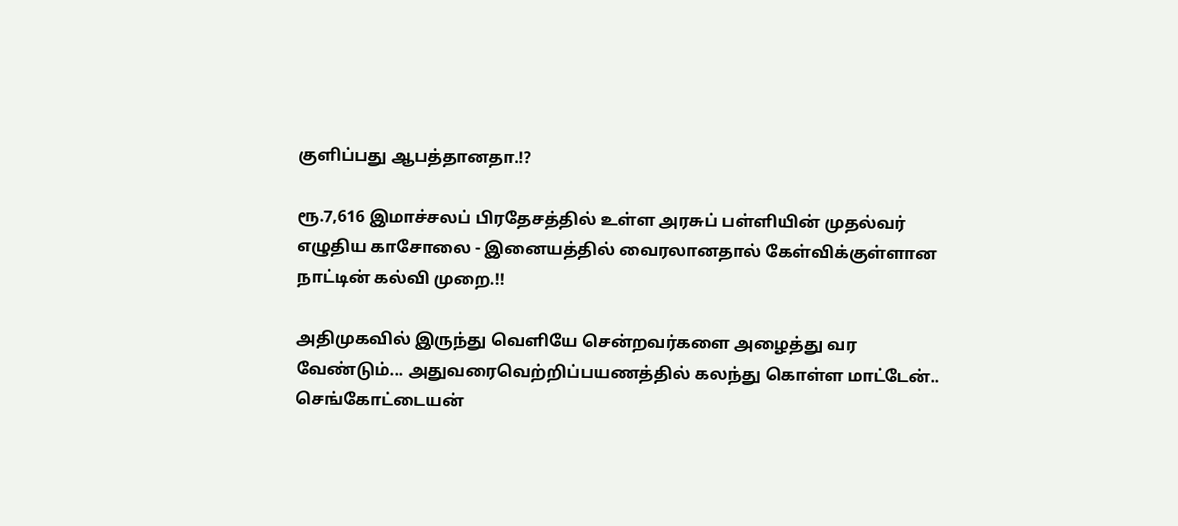குளிப்பது ஆபத்தானதா.!?

ரூ.7,616 இமாச்சலப் பிரதேசத்தில் உள்ள அரசுப் பள்ளியின் முதல்வர் எழுதிய காசோலை - இனையத்தில் வைரலானதால் கேள்விக்குள்ளான நாட்டின் கல்வி முறை.!!

அதிமுகவில் இருந்து வெளியே சென்றவர்களை அழைத்து வர வேண்டும்... அதுவரைவெற்றிப்பயணத்தில் கலந்து கொள்ள மாட்டேன்.. செங்கோட்டையன்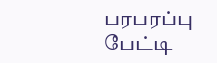பரபரப்பு பேட்டி